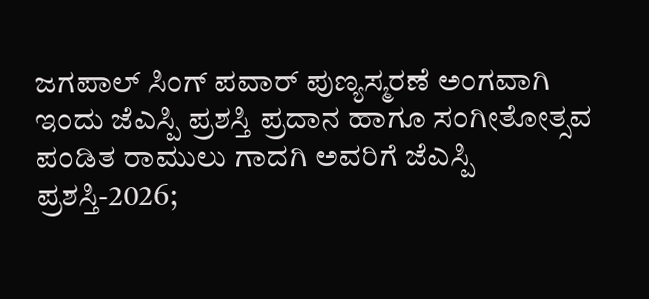ಜಗಪಾಲ್ ಸಿಂಗ್ ಪವಾರ್ ಪುಣ್ಯಸ್ಮರಣೆ ಅಂಗವಾಗಿ ಇಂದು ಜೆಎಸ್ಪಿ ಪ್ರಶಸ್ತಿ ಪ್ರದಾನ ಹಾಗೂ ಸಂಗೀತೋತ್ಸವ
ಪಂಡಿತ ರಾಮುಲು ಗಾದಗಿ ಅವರಿಗೆ ಜೆಎಸ್ಪಿ ಪ್ರಶಸ್ತಿ-2026;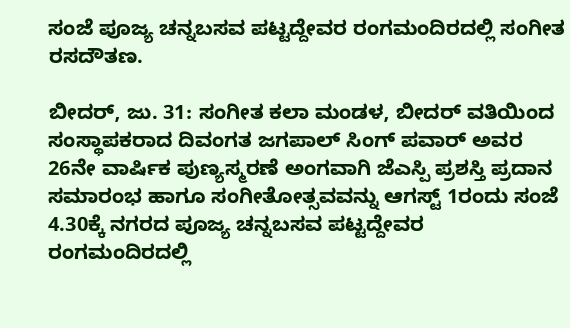ಸಂಜೆ ಪೂಜ್ಯ ಚನ್ನಬಸವ ಪಟ್ಟದ್ದೇವರ ರಂಗಮಂದಿರದಲ್ಲಿ ಸಂಗೀತ ರಸದೌತಣ.

ಬೀದರ್, ಜು. 31: ಸಂಗೀತ ಕಲಾ ಮಂಡಳ, ಬೀದರ್ ವತಿಯಿಂದ ಸಂಸ್ಥಾಪಕರಾದ ದಿವಂಗತ ಜಗಪಾಲ್ ಸಿಂಗ್ ಪವಾರ್ ಅವರ 26ನೇ ವಾರ್ಷಿಕ ಪುಣ್ಯಸ್ಮರಣೆ ಅಂಗವಾಗಿ ಜೆಎಸ್ಪಿ ಪ್ರಶಸ್ತಿ ಪ್ರದಾನ ಸಮಾರಂಭ ಹಾಗೂ ಸಂಗೀತೋತ್ಸವವನ್ನು ಆಗಸ್ಟ್ 1ರಂದು ಸಂಜೆ 4.30ಕ್ಕೆ ನಗರದ ಪೂಜ್ಯ ಚನ್ನಬಸವ ಪಟ್ಟದ್ದೇವರ ರಂಗಮಂದಿರದಲ್ಲಿ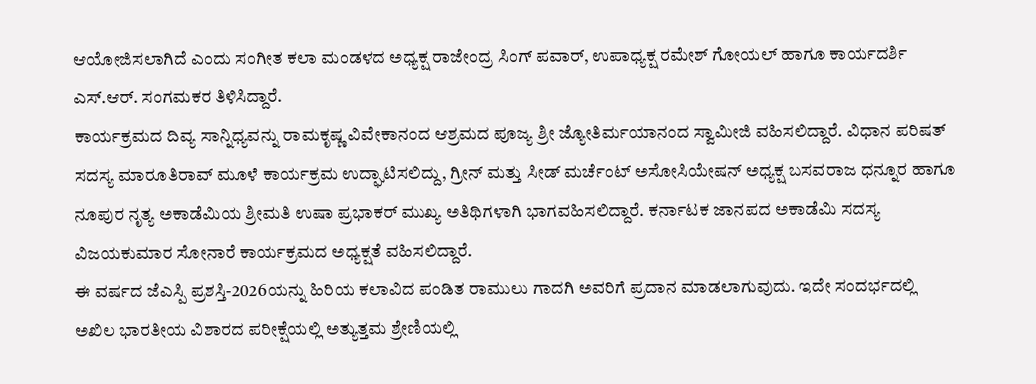ಆಯೋಜಿಸಲಾಗಿದೆ ಎಂದು ಸಂಗೀತ ಕಲಾ ಮಂಡಳದ ಅಧ್ಯಕ್ಷ ರಾಜೇಂದ್ರ ಸಿಂಗ್ ಪವಾರ್, ಉಪಾಧ್ಯಕ್ಷ ರಮೇಶ್ ಗೋಯಲ್ ಹಾಗೂ ಕಾರ್ಯದರ್ಶಿ ಎಸ್.ಆರ್. ಸಂಗಮಕರ ತಿಳಿಸಿದ್ದಾರೆ.
ಕಾರ್ಯಕ್ರಮದ ದಿವ್ಯ ಸಾನ್ನಿಧ್ಯವನ್ನು ರಾಮಕೃಷ್ಣ ವಿವೇಕಾನಂದ ಆಶ್ರಮದ ಪೂಜ್ಯ ಶ್ರೀ ಜ್ಯೋತಿರ್ಮಯಾನಂದ ಸ್ವಾಮೀಜಿ ವಹಿಸಲಿದ್ದಾರೆ. ವಿಧಾನ ಪರಿಷತ್ ಸದಸ್ಯ ಮಾರೂತಿರಾವ್ ಮೂಳೆ ಕಾರ್ಯಕ್ರಮ ಉದ್ಘಾಟಿಸಲಿದ್ದು, ಗ್ರೀನ್ ಮತ್ತು ಸೀಡ್ ಮರ್ಚೆಂಟ್ ಅಸೋಸಿಯೇಷನ್ ಅಧ್ಯಕ್ಷ ಬಸವರಾಜ ಧನ್ನೂರ ಹಾಗೂ ನೂಪುರ ನೃತ್ಯ ಅಕಾಡೆಮಿಯ ಶ್ರೀಮತಿ ಉಷಾ ಪ್ರಭಾಕರ್ ಮುಖ್ಯ ಅತಿಥಿಗಳಾಗಿ ಭಾಗವಹಿಸಲಿದ್ದಾರೆ. ಕರ್ನಾಟಕ ಜಾನಪದ ಅಕಾಡೆಮಿ ಸದಸ್ಯ ವಿಜಯಕುಮಾರ ಸೋನಾರೆ ಕಾರ್ಯಕ್ರಮದ ಅಧ್ಯಕ್ಷತೆ ವಹಿಸಲಿದ್ದಾರೆ.
ಈ ವರ್ಷದ ಜೆಎಸ್ಪಿ ಪ್ರಶಸ್ತಿ-2026ಯನ್ನು ಹಿರಿಯ ಕಲಾವಿದ ಪಂಡಿತ ರಾಮುಲು ಗಾದಗಿ ಅವರಿಗೆ ಪ್ರದಾನ ಮಾಡಲಾಗುವುದು. ಇದೇ ಸಂದರ್ಭದಲ್ಲಿ ಅಖಿಲ ಭಾರತೀಯ ವಿಶಾರದ ಪರೀಕ್ಷೆಯಲ್ಲಿ ಅತ್ಯುತ್ತಮ ಶ್ರೇಣಿಯಲ್ಲಿ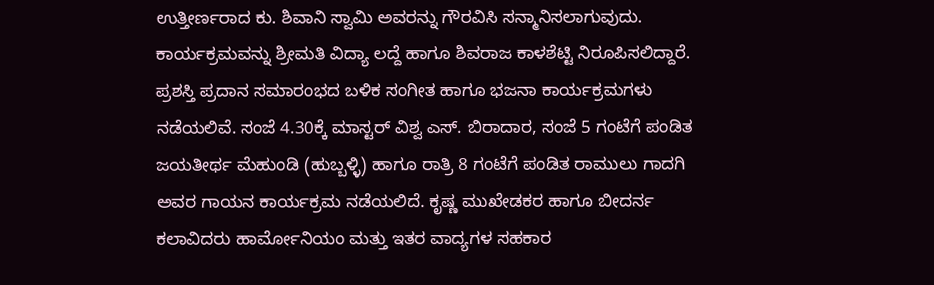ಉತ್ತೀರ್ಣರಾದ ಕು. ಶಿವಾನಿ ಸ್ವಾಮಿ ಅವರನ್ನು ಗೌರವಿಸಿ ಸನ್ಮಾನಿಸಲಾಗುವುದು. ಕಾರ್ಯಕ್ರಮವನ್ನು ಶ್ರೀಮತಿ ವಿದ್ಯಾ ಲದ್ದೆ ಹಾಗೂ ಶಿವರಾಜ ಕಾಳಶೆಟ್ಟಿ ನಿರೂಪಿಸಲಿದ್ದಾರೆ.
ಪ್ರಶಸ್ತಿ ಪ್ರದಾನ ಸಮಾರಂಭದ ಬಳಿಕ ಸಂಗೀತ ಹಾಗೂ ಭಜನಾ ಕಾರ್ಯಕ್ರಮಗಳು ನಡೆಯಲಿವೆ. ಸಂಜೆ 4.30ಕ್ಕೆ ಮಾಸ್ಟರ್ ವಿಶ್ವ ಎಸ್. ಬಿರಾದಾರ, ಸಂಜೆ 5 ಗಂಟೆಗೆ ಪಂಡಿತ ಜಯತೀರ್ಥ ಮೆಹುಂಡಿ (ಹುಬ್ಬಳ್ಳಿ) ಹಾಗೂ ರಾತ್ರಿ 8 ಗಂಟೆಗೆ ಪಂಡಿತ ರಾಮುಲು ಗಾದಗಿ ಅವರ ಗಾಯನ ಕಾರ್ಯಕ್ರಮ ನಡೆಯಲಿದೆ. ಕೃಷ್ಣ ಮುಖೇಡಕರ ಹಾಗೂ ಬೀದರ್ನ ಕಲಾವಿದರು ಹಾರ್ಮೋನಿಯಂ ಮತ್ತು ಇತರ ವಾದ್ಯಗಳ ಸಹಕಾರ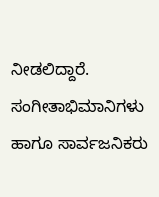ನೀಡಲಿದ್ದಾರೆ.
ಸಂಗೀತಾಭಿಮಾನಿಗಳು ಹಾಗೂ ಸಾರ್ವಜನಿಕರು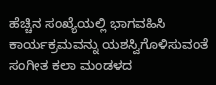ಹೆಚ್ಚಿನ ಸಂಖ್ಯೆಯಲ್ಲಿ ಭಾಗವಹಿಸಿ ಕಾರ್ಯಕ್ರಮವನ್ನು ಯಶಸ್ವಿಗೊಳಿಸುವಂತೆ ಸಂಗೀತ ಕಲಾ ಮಂಡಳದ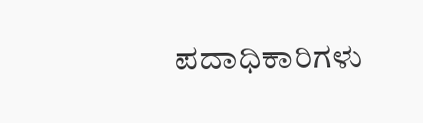ಪದಾಧಿಕಾರಿಗಳು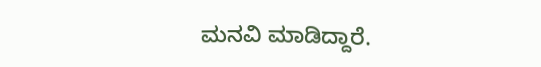ಮನವಿ ಮಾಡಿದ್ದಾರೆ.